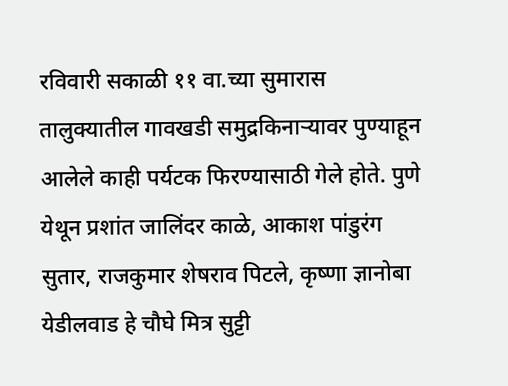रविवारी सकाळी ११ वा.च्या सुमारास तालुक्यातील गावखडी समुद्रकिनाऱ्यावर पुण्याहून आलेले काही पर्यटक फिरण्यासाठी गेले होते. पुणे येथून प्रशांत जालिंदर काळे, आकाश पांडुरंग सुतार, राजकुमार शेषराव पिटले, कृष्णा ज्ञानोबा येडीलवाड हे चौघे मित्र सुट्टी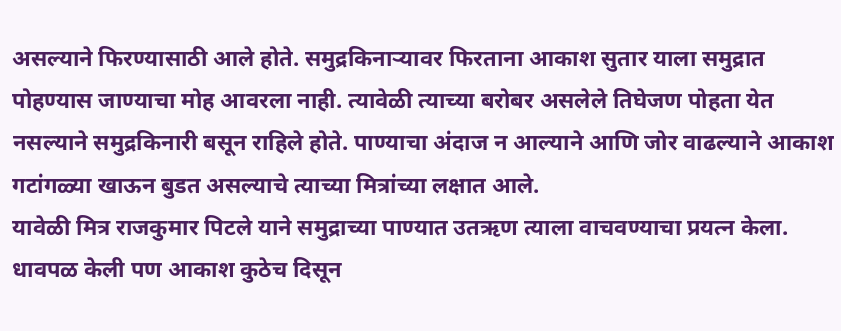असल्याने फिरण्यासाठी आले होते. समुद्रकिनाऱ्यावर फिरताना आकाश सुतार याला समुद्रात पोहण्यास जाण्याचा मोह आवरला नाही. त्यावेळी त्याच्या बरोबर असलेले तिघेजण पोहता येत नसल्याने समुद्रकिनारी बसून राहिले होते. पाण्याचा अंदाज न आल्याने आणि जोर वाढल्याने आकाश गटांगळ्या खाऊन बुडत असल्याचे त्याच्या मित्रांच्या लक्षात आले.
यावेळी मित्र राजकुमार पिटले याने समुद्राच्या पाण्यात उतऋण त्याला वाचवण्याचा प्रयत्न केला. धावपळ केली पण आकाश कुठेच दिसून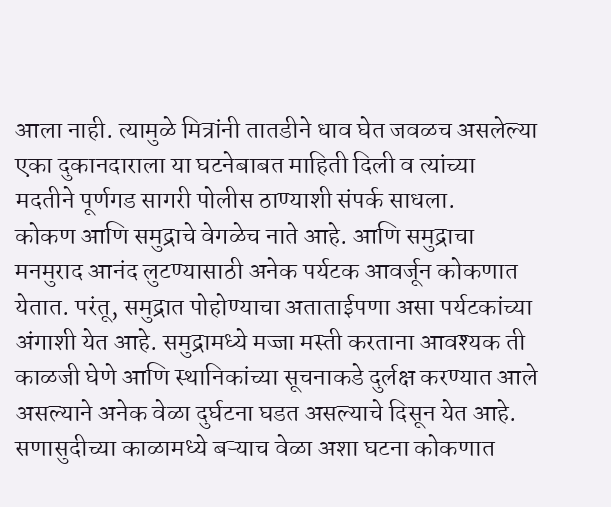आला नाही. त्यामुळे मित्रांनी तातडीने धाव घेत जवळच असलेल्या एका दुकानदाराला या घटनेबाबत माहिती दिली व त्यांच्या मदतीने पूर्णगड सागरी पोलीस ठाण्याशी संपर्क साधला.
कोकण आणि समुद्राचे वेगळेच नाते आहे. आणि समुद्राचा मनमुराद आनंद लुटण्यासाठी अनेक पर्यटक आवर्जून कोकणात येतात. परंतू, समुद्रात पोहोण्याचा अताताईपणा असा पर्यटकांच्या अंगाशी येत आहे. समुद्रामध्ये मज्जा मस्ती करताना आवश्यक ती काळजी घेणे आणि स्थानिकांच्या सूचनाकडे दुर्लक्ष करण्यात आले असल्याने अनेक वेळा दुर्घटना घडत असल्याचे दिसून येत आहे. सणासुदीच्या काळामध्ये बऱ्याच वेळा अशा घटना कोकणात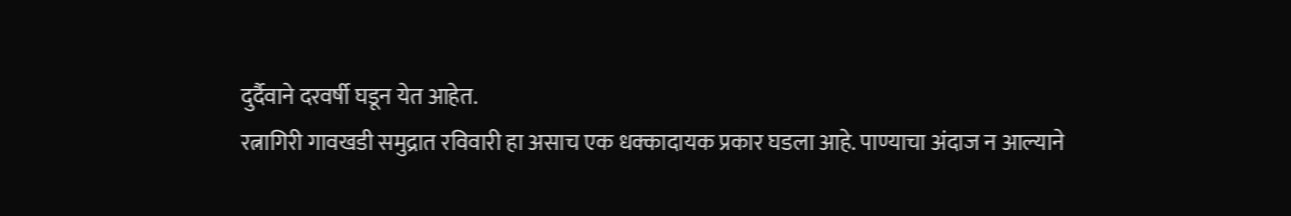दुर्दैवाने दरवर्षी घडून येत आहेत.
रत्नागिरी गावखडी समुद्रात रविवारी हा असाच एक धक्कादायक प्रकार घडला आहे. पाण्याचा अंदाज न आल्याने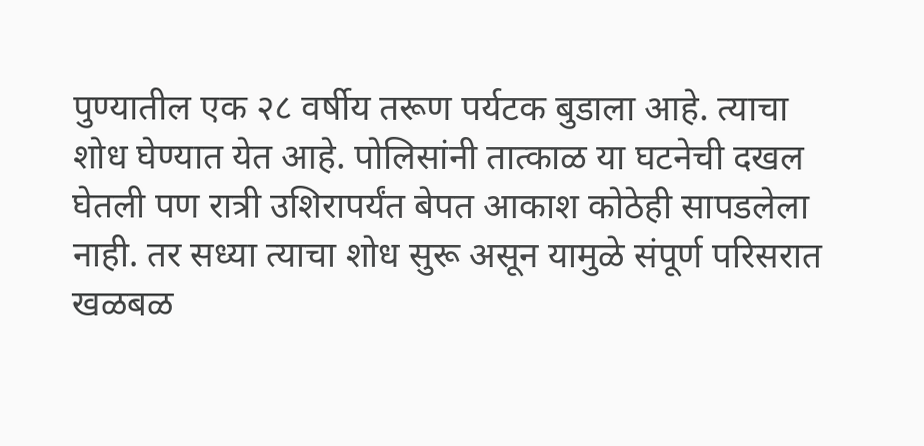पुण्यातील एक २८ वर्षीय तरूण पर्यटक बुडाला आहे. त्याचा शोध घेण्यात येत आहे. पोलिसांनी तात्काळ या घटनेची दखल घेतली पण रात्री उशिरापर्यंत बेपत आकाश कोठेही सापडलेला नाही. तर सध्या त्याचा शोध सुरू असून यामुळे संपूर्ण परिसरात खळबळ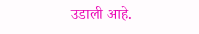उडाली आहे.